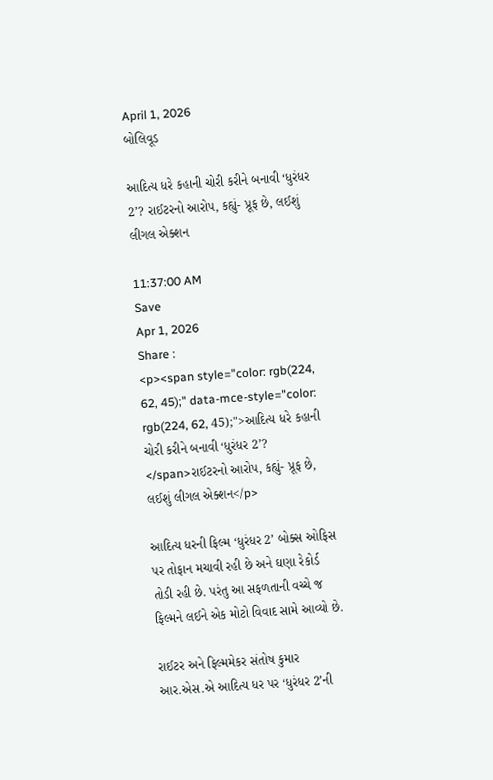April 1, 2026
બોલિવૂડ

આદિત્ય ધરે કહાની ચોરી કરીને બનાવી ‘ધુરંધર 2’? રાઈટરનો આરોપ, કહ્યું- પ્રૂફ છે, લઈશું લીગલ એક્શન

11:37:00 AM
Save
Apr 1, 2026
Share :
<p><span style="color: rgb(224, 62, 45);" data-mce-style="color: rgb(224, 62, 45);">આદિત્ય ધરે કહાની ચોરી કરીને બનાવી ‘ધુરંધર 2’? </span>રાઈટરનો આરોપ, કહ્યું- પ્રૂફ છે, લઈશું લીગલ એક્શન</p>

આદિત્ય ધરની ફિલ્મ ‘ધુરંધર 2’ બોક્સ ઓફિસ પર તોફાન મચાવી રહી છે અને ઘણા રેકોર્ડ તોડી રહી છે. પરંતુ આ સફળતાની વચ્ચે જ ફિલ્મને લઈને એક મોટો વિવાદ સામે આવ્યો છે.

રાઈટર અને ફિલ્મમેકર સંતોષ કુમાર આર.એસ.એ આદિત્ય ધર પર ‘ધુરંધર 2’ની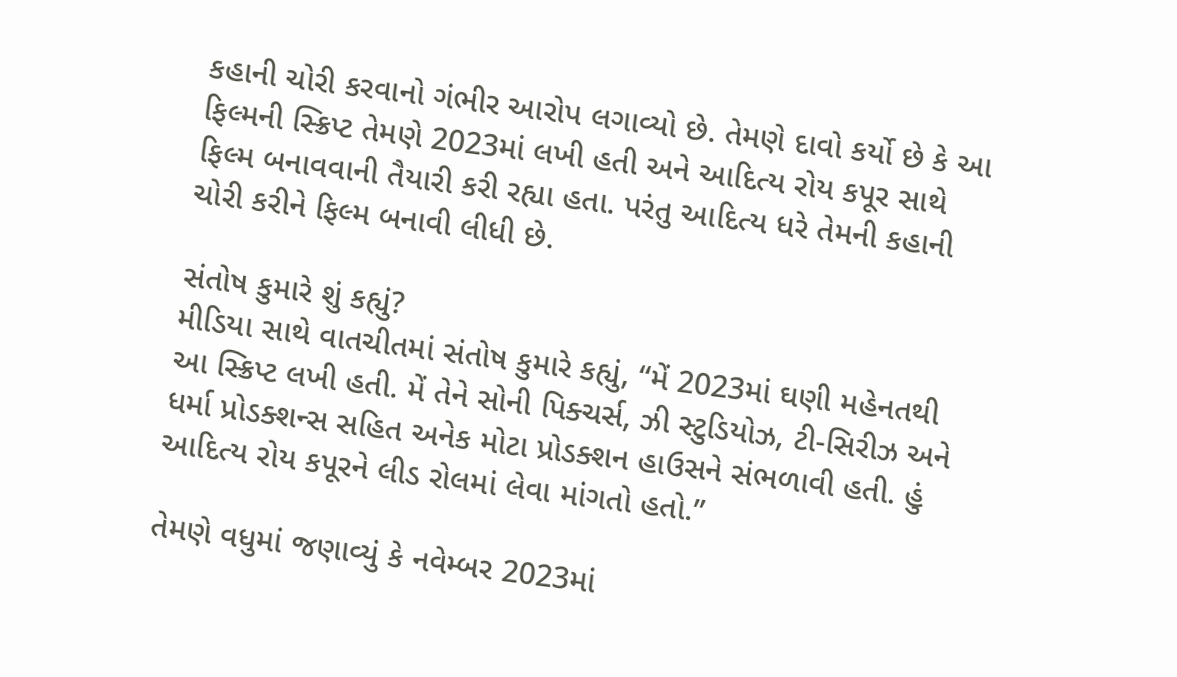કહાની ચોરી કરવાનો ગંભીર આરોપ લગાવ્યો છે. તેમણે દાવો કર્યો છે કે આ ફિલ્મની સ્ક્રિપ્ટ તેમણે 2023માં લખી હતી અને આદિત્ય રોય કપૂર સાથે ફિલ્મ બનાવવાની તૈયારી કરી રહ્યા હતા. પરંતુ આદિત્ય ધરે તેમની કહાની ચોરી કરીને ફિલ્મ બનાવી લીધી છે.

સંતોષ કુમારે શું કહ્યું?
મીડિયા સાથે વાતચીતમાં સંતોષ કુમારે કહ્યું, “મેં 2023માં ઘણી મહેનતથી આ સ્ક્રિપ્ટ લખી હતી. મેં તેને સોની પિક્ચર્સ, ઝી સ્ટુડિયોઝ, ટી-સિરીઝ અને ધર્મા પ્રોડક્શન્સ સહિત અનેક મોટા પ્રોડક્શન હાઉસને સંભળાવી હતી. હું આદિત્ય રોય કપૂરને લીડ રોલમાં લેવા માંગતો હતો.”

તેમણે વધુમાં જણાવ્યું કે નવેમ્બર 2023માં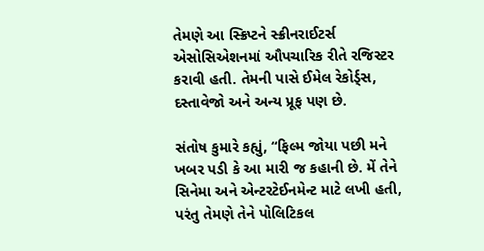તેમણે આ સ્ક્રિપ્ટને સ્ક્રીનરાઈટર્સ એસોસિએશનમાં ઔપચારિક રીતે રજિસ્ટર કરાવી હતી. તેમની પાસે ઈમેલ રેકોર્ડ્સ, દસ્તાવેજો અને અન્ય પ્રૂફ પણ છે.

સંતોષ કુમારે કહ્યું, “ફિલ્મ જોયા પછી મને ખબર પડી કે આ મારી જ કહાની છે. મેં તેને સિનેમા અને એન્ટરટેઈનમેન્ટ માટે લખી હતી, પરંતુ તેમણે તેને પોલિટિકલ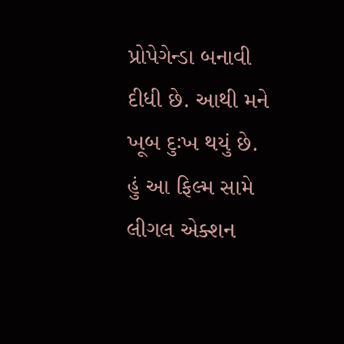પ્રોપેગેન્ડા બનાવી દીધી છે. આથી મને ખૂબ દુઃખ થયું છે. હું આ ફિલ્મ સામે લીગલ એક્શન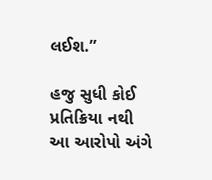લઈશ.”

હજુ સુધી કોઈ પ્રતિક્રિયા નથી
આ આરોપો અંગે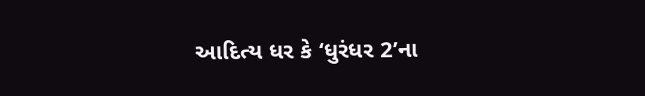આદિત્ય ધર કે ‘ધુરંધર 2’ના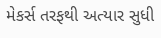મેકર્સ તરફથી અત્યાર સુધી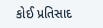કોઈ પ્રતિસાદ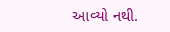આવ્યો નથી.